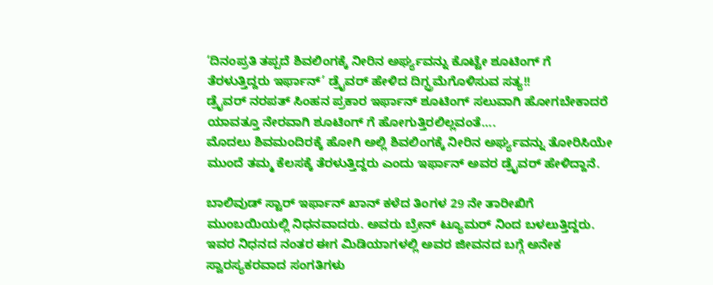‘ದಿನಂಪ್ರತಿ ತಪ್ಪದೆ ಶಿವಲಿಂಗಕ್ಕೆ ನೀರಿನ ಅರ್ಘ್ಯವನ್ನು ಕೊಟ್ಟೇ ಶೂಟಿಂಗ್ ಗೆ ತೆರಳುತ್ತಿದ್ದರು ಇರ್ಫಾನ್’ ಡ್ರೈವರ್ ಹೇಳಿದ ದಿಗ್ಭ್ರಮೆಗೊಳಿಸುವ ಸತ್ಯ!!
ಡ್ರೈವರ್ ನರಪತ್ ಸಿಂಹನ ಪ್ರಕಾರ ಇರ್ಫಾನ್ ಶೂಟಿಂಗ್ ಸಲುವಾಗಿ ಹೋಗಬೇಕಾದರೆ ಯಾವತ್ತೂ ನೇರವಾಗಿ ಶೂಟಿಂಗ್ ಗೆ ಹೋಗುತ್ತಿರಲಿಲ್ಲವಂತೆ….
ಮೊದಲು ಶಿವಮಂದಿರಕ್ಕೆ ಹೋಗಿ ಅಲ್ಲಿ ಶಿವಲಿಂಗಕ್ಕೆ ನೀರಿನ ಅರ್ಘ್ಯವನ್ನು ತೋರಿಸಿಯೇ ಮುಂದೆ ತಮ್ಮ ಕೆಲಸಕ್ಕೆ ತೆರಳುತ್ತಿದ್ದರು ಎಂದು ಇರ್ಫಾನ್ ಅವರ ಡ್ರೈವರ್ ಹೇಳಿದ್ದಾನೆ.

ಬಾಲಿವುಡ್ ಸ್ಟಾರ್ ಇರ್ಫಾನ್ ಖಾನ್ ಕಳೆದ ತಿಂಗಳ 29 ನೇ ತಾರೀಖಿಗೆ ಮುಂಬಯಿಯಲ್ಲಿ ನಿಧನವಾದರು. ಅವರು ಬ್ರೇನ್ ಟ್ಯೂಮರ್ ನಿಂದ ಬಳಲುತ್ತಿದ್ದರು.
ಇವರ ನಿಧನದ ನಂತರ ಈಗ ಮಿಡಿಯಾಗಳಲ್ಲಿ ಅವರ ಜೀವನದ ಬಗ್ಗೆ ಅನೇಕ ಸ್ವಾರಸ್ಯಕರವಾದ ಸಂಗತಿಗಳು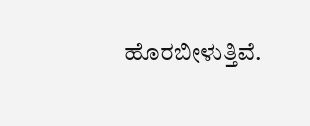ಹೊರಬೀಳುತ್ತಿವೆ.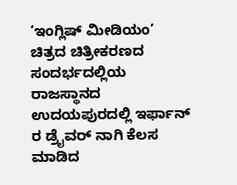‘ಇಂಗ್ಲಿಷ್ ಮೀಡಿಯಂ’ ಚಿತ್ರದ ಚಿತ್ರೀಕರಣದ ಸಂದರ್ಭದಲ್ಲಿಯ ರಾಜಸ್ಥಾನದ ಉದಯಪುರದಲ್ಲಿ ಇರ್ಫಾನ್ ರ ಡ್ರೈವರ್ ನಾಗಿ ಕೆಲಸ ಮಾಡಿದ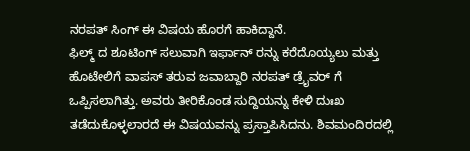ನರಪತ್ ಸಿಂಗ್ ಈ ವಿಷಯ ಹೊರಗೆ ಹಾಕಿದ್ದಾನೆ.
ಫಿಲ್ಮ್ ದ ಶೂಟಿಂಗ್ ಸಲುವಾಗಿ ಇರ್ಫಾನ್ ರನ್ನು ಕರೆದೊಯ್ಯಲು ಮತ್ತು ಹೊಟೇಲಿಗೆ ವಾಪಸ್ ತರುವ ಜವಾಬ್ದಾರಿ ನರಪತ್ ಡ್ರೈವರ್ ಗೆ ಒಪ್ಪಿಸಲಾಗಿತ್ತು. ಅವರು ತೀರಿಕೊಂಡ ಸುದ್ದಿಯನ್ನು ಕೇಳಿ ದುಃಖ ತಡೆದುಕೊಳ್ಳಲಾರದೆ ಈ ವಿಷಯವನ್ನು ಪ್ರಸ್ತಾಪಿಸಿದನು. ಶಿವಮಂದಿರದಲ್ಲಿ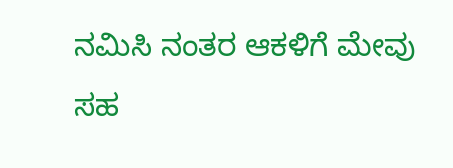ನಮಿಸಿ ನಂತರ ಆಕಳಿಗೆ ಮೇವು ಸಹ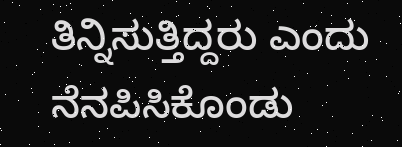ತಿನ್ನಿಸುತ್ತಿದ್ದರು ಎಂದು ನೆನಪಿಸಿಕೊಂಡು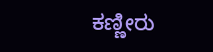ಕಣ್ಣೀರು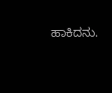ಹಾಕಿದನು.